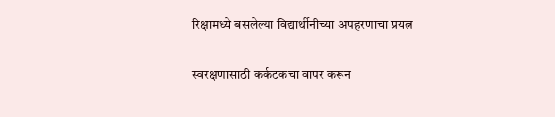रिक्षामध्ये बसलेल्या विद्यार्थीनीच्या अपहरणाचा प्रयत्न

स्वरक्षणासाठी कर्कटकचा वापर करून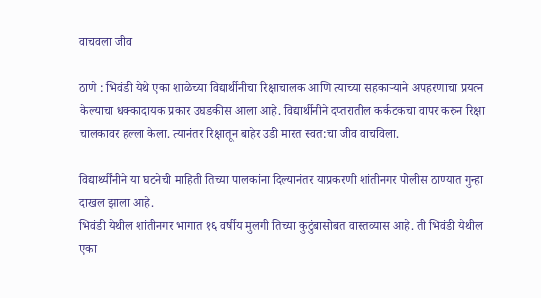वाचवला जीव

ठाणे : भिवंडी येथे एका शाळेच्या विद्यार्थीनीचा रिक्षाचालक आणि त्याच्या सहकाऱ्याने अपहरणाचा प्रयत्न केल्याचा धक्कादायक प्रकार उघडकीस आला आहे. विद्यार्थीनीने दप्तरातील कर्कटकचा वापर करुन रिक्षा चालकावर हल्ला केला. त्यानंतर रिक्षातून बाहेर उडी मारत स्वत:चा जीव वाचविला.

विद्यार्थ्यींनीने या घटनेची माहिती तिच्या पालकांना दिल्यानंतर याप्रकरणी शांतीनगर पोलीस ठाण्यात गुन्हा दाखल झाला आहे.
भिवंडी येथील शांतीनगर भागात १६ वर्षीय मुलगी तिच्या कुटुंबासोबत वास्तव्यास आहे. ती भिवंडी येथील एका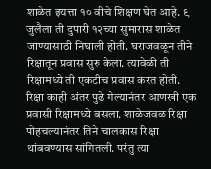शाळेत इयत्ता १० वीचे शिक्षण घेत आहे. ९ जुलैला ती दुपारी १२च्या सुमारास शाळेत जाण्यासाठी निघाली होती. घराजवळून तीने रिक्षातून प्रवास सुरु केला. त्यावेळी ती रिक्षामध्ये ती एकटीच प्रवास करत होती. रिक्षा काही अंतर पुढे गेल्यानंतर आणखी एक प्रवासी रिक्षामध्ये बसला. शाळेजवळ रिक्षा पोहचल्यानंतर तिने चालकास रिक्षा थांबवण्यास सांगितली. परंतु त्या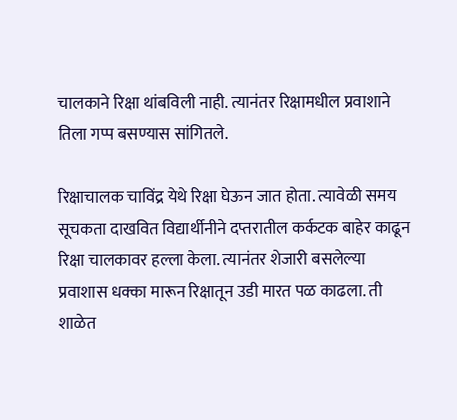चालकाने रिक्षा थांबविली नाही. त्यानंतर रिक्षामधील प्रवाशाने तिला गप्प बसण्यास सांगितले.

रिक्षाचालक चाविंद्र येथे रिक्षा घेऊन जात होता. त्यावेळी समय सूचकता दाखवित विद्यार्थीनीने दप्तरातील कर्कटक बाहेर काढून रिक्षा चालकावर हल्ला केला. त्यानंतर शेजारी बसलेल्या प्रवाशास धक्का मारून रिक्षातून उडी मारत पळ काढला. ती शाळेत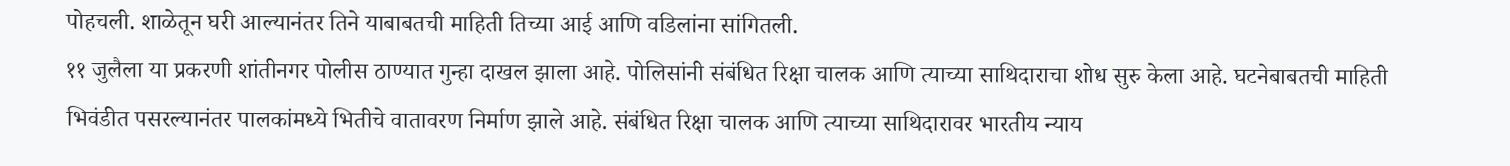पोहचली. शाळेतून घरी आल्यानंतर तिने याबाबतची माहिती तिच्या आई आणि वडिलांना सांगितली.
११ जुलैला या प्रकरणी शांतीनगर पोलीस ठाण्यात गुन्हा दाखल झाला आहे. पोलिसांनी संबंधित रिक्षा चालक आणि त्याच्या साथिदाराचा शोध सुरु केला आहे. घटनेबाबतची माहिती भिवंडीत पसरल्यानंतर पालकांमध्ये भितीचे वातावरण निर्माण झाले आहे. संबंधित रिक्षा चालक आणि त्याच्या साथिदारावर भारतीय न्याय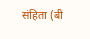संहिता (बी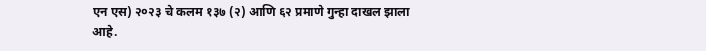एन एस) २०२३ चे कलम १३७ (२) आणि ६२ प्रमाणे गुन्हा दाखल झाला आहे.